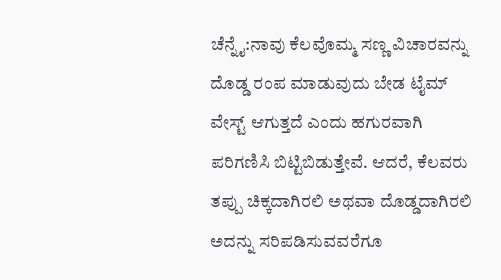ಚೆನ್ನೈ:ನಾವು ಕೆಲವೊಮ್ಮ ಸಣ್ಣ ವಿಚಾರವನ್ನು ದೊಡ್ಡ ರಂಪ ಮಾಡುವುದು ಬೇಡ ಟೈಮ್ ವೇಸ್ಟ್ ಆಗುತ್ತದೆ ಎಂದು ಹಗುರವಾಗಿ ಪರಿಗಣಿಸಿ ಬಿಟ್ಟಿಬಿಡುತ್ತೇವೆ. ಆದರೆ, ಕೆಲವರು ತಪ್ಪು ಚಿಕ್ಕದಾಗಿರಲಿ ಅಥವಾ ದೊಡ್ಡದಾಗಿರಲಿ ಅದನ್ನು ಸರಿಪಡಿಸುವವರೆಗೂ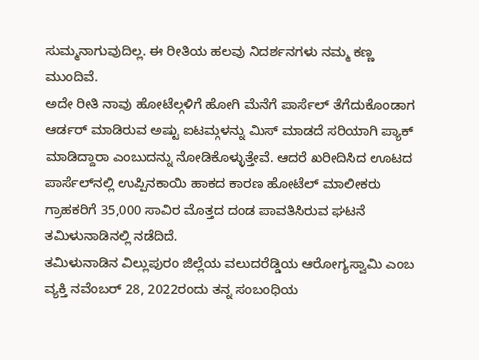ಸುಮ್ಮನಾಗುವುದಿಲ್ಲ. ಈ ರೀತಿಯ ಹಲವು ನಿದರ್ಶನಗಳು ನಮ್ಮ ಕಣ್ಣ ಮುಂದಿವೆ.
ಅದೇ ರೀತಿ ನಾವು ಹೋಟೆಲ್ಗಳಿಗೆ ಹೋಗಿ ಮೆನೆಗೆ ಪಾರ್ಸೆಲ್ ತೆಗೆದುಕೊಂಡಾಗ ಆರ್ಡರ್ ಮಾಡಿರುವ ಅಷ್ಟು ಐಟಮ್ಗಳನ್ನು ಮಿಸ್ ಮಾಡದೆ ಸರಿಯಾಗಿ ಪ್ಯಾಕ್ ಮಾಡಿದ್ದಾರಾ ಎಂಬುದನ್ನು ನೋಡಿಕೊಳ್ಳುತ್ತೇವೆ. ಆದರೆ ಖರೀದಿಸಿದ ಊಟದ ಪಾರ್ಸೆಲ್‍ನಲ್ಲಿ ಉಪ್ಪಿನಕಾಯಿ ಹಾಕದ ಕಾರಣ ಹೋಟೆಲ್ ಮಾಲೀಕರು ಗ್ರಾಹಕರಿಗೆ 35,000 ಸಾವಿರ ಮೊತ್ತದ ದಂಡ ಪಾವತಿಸಿರುವ ಘಟನೆ ತಮಿಳುನಾಡಿನಲ್ಲಿ ನಡೆದಿದೆ.
ತಮಿಳುನಾಡಿನ ವಿಲ್ಲುಪುರಂ ಜಿಲ್ಲೆಯ ವಲುದರೆಡ್ಡಿಯ ಆರೋಗ್ಯಸ್ವಾಮಿ ಎಂಬ ವ್ಯಕ್ತಿ ನವೆಂಬರ್ 28, 2022ರಂದು ತನ್ನ ಸಂಬಂಧಿಯ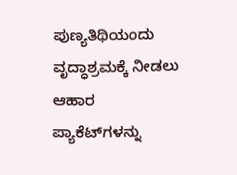ಪುಣ್ಯತಿಥಿಯಂದು ವೃದ್ಧಾಶ್ರಮಕ್ಕೆ ನೀಡಲು ಆಹಾರ ಪ್ಯಾಕೆಟ್‍ಗಳನ್ನು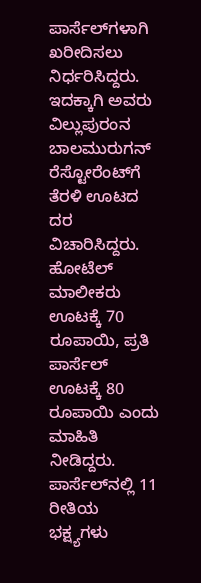ಪಾರ್ಸೆಲ್‍ಗಳಾಗಿ ಖರೀದಿಸಲು ನಿರ್ಧರಿಸಿದ್ದರು. ಇದಕ್ಕಾಗಿ ಅವರು ವಿಲ್ಲುಪುರಂನ ಬಾಲಮುರುಗನ್ ರೆಸ್ಟೋರೆಂಟ್‍ಗೆ ತೆರಳಿ ಊಟದ ದರ ವಿಚಾರಿಸಿದ್ದರು. ಹೋಟೆಲ್ ಮಾಲೀಕರು ಊಟಕ್ಕೆ 70 ರೂಪಾಯಿ, ಪ್ರತಿ ಪಾರ್ಸೆಲ್ ಊಟಕ್ಕೆ 80 ರೂಪಾಯಿ ಎಂದು ಮಾಹಿತಿ ನೀಡಿದ್ದರು. ಪಾರ್ಸೆಲ್‍ನಲ್ಲಿ 11 ರೀತಿಯ ಭಕ್ಷ್ಯಗಳು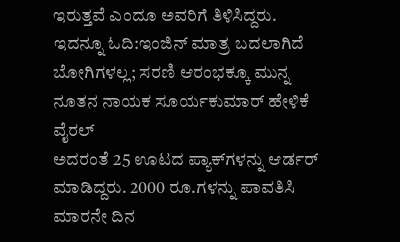ಇರುತ್ತವೆ ಎಂದೂ ಅವರಿಗೆ ತಿಳಿಸಿದ್ದರು.
ಇದನ್ನೂ ಓದಿ:ಇಂಜಿನ್ ಮಾತ್ರ ಬದಲಾಗಿದೆ ಬೋಗಿಗಳಲ್ಲ; ಸರಣಿ ಆರಂಭಕ್ಕೂ ಮುನ್ನ ನೂತನ ನಾಯಕ ಸೂರ್ಯಕುಮಾರ್ ಹೇಳಿಕೆ ವೈರಲ್
ಅದರಂತೆ 25 ಊಟದ ಪ್ಯಾಕ್‍ಗಳನ್ನು ಆರ್ಡರ್ ಮಾಡಿದ್ದರು. 2000 ರೂ.ಗಳನ್ನು ಪಾವತಿಸಿ ಮಾರನೇ ದಿನ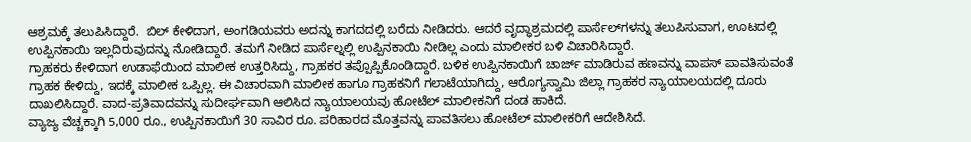ಆಶ್ರಮಕ್ಕೆ ತಲುಪಿಸಿದ್ದಾರೆ.  ಬಿಲ್ ಕೇಳಿದಾಗ, ಅಂಗಡಿಯವರು ಅದನ್ನು ಕಾಗದದಲ್ಲಿ ಬರೆದು ನೀಡಿದರು. ಆದರೆ ವೃದ್ಧಾಶ್ರಮದಲ್ಲಿ ಪಾರ್ಸೆಲ್‍ಗಳನ್ನು ತಲುಪಿಸುವಾಗ, ಊಟದಲ್ಲಿ ಉಪ್ಪಿನಕಾಯಿ ಇಲ್ಲದಿರುವುದನ್ನು ನೋಡಿದ್ದಾರೆ. ತಮಗೆ ನೀಡಿದ ಪಾರ್ಸೆಲ್ನಲ್ಲಿ ಉಪ್ಪಿನಕಾಯಿ ನೀಡಿಲ್ಲ ಎಂದು ಮಾಲೀಕರ ಬಳಿ ವಿಚಾರಿಸಿದ್ದಾರೆ.
ಗ್ರಾಹಕರು ಕೇಳಿದಾಗ ಉಡಾಫೆಯಿಂದ ಮಾಲೀಕ ಉತ್ತರಿಸಿದ್ದು, ಗ್ರಾಹಕರ ತಪ್ಪೊಪ್ಪಿಕೊಂಡಿದ್ದಾರೆ. ಬಳಿಕ ಉಪ್ಪಿನಕಾಯಿಗೆ ಚಾರ್ಜ್ ಮಾಡಿರುವ ಹಣವನ್ನು ವಾಪಸ್ ಪಾವತಿಸುವಂತೆ ಗ್ರಾಹಕ ಕೇಳಿದ್ದು, ಇದಕ್ಕೆ ಮಾಲೀಕ ಒಪ್ಪಿಲ್ಲ. ಈ ವಿಚಾರವಾಗಿ ಮಾಲೀಕ ಹಾಗೂ ಗ್ರಾಹಕನಿಗೆ ಗಲಾಟೆಯಾಗಿದ್ದು, ಆರೊಗ್ಯಸ್ವಾಮಿ ಜಿಲ್ಲಾ ಗ್ರಾಹಕರ ನ್ಯಾಯಾಲಯದಲ್ಲಿ ದೂರು ದಾಖಲಿಸಿದ್ದಾರೆ. ವಾದ-ಪ್ರತಿವಾದವನ್ನು ಸುದೀರ್ಘವಾಗಿ ಆಲಿಸಿದ ನ್ಯಾಯಾಲಯವು ಹೋಟೆಲ್ ಮಾಲೀಕನಿಗೆ ದಂಡ ಹಾಕಿದೆ.
ವ್ಯಾಜ್ಯ ವೆಚ್ಚಕ್ಕಾಗಿ 5,000 ರೂ., ಉಪ್ಪಿನಕಾಯಿಗೆ 30 ಸಾವಿರ ರೂ. ಪರಿಹಾರದ ಮೊತ್ತವನ್ನು ಪಾವತಿಸಲು ಹೋಟೆಲ್ ಮಾಲೀಕರಿಗೆ ಆದೇಶಿಸಿದೆ.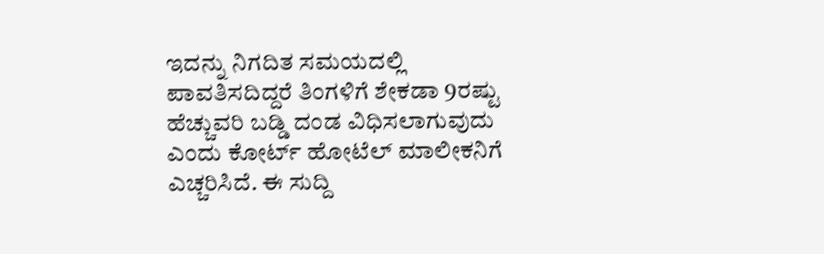ಇದನ್ನು ನಿಗದಿತ ಸಮಯದಲ್ಲಿ ಪಾವತಿಸದಿದ್ದರೆ ತಿಂಗಳಿಗೆ ಶೇಕಡಾ 9ರಷ್ಟು ಹೆಚ್ಚುವರಿ ಬಡ್ಡಿ ದಂಡ ವಿಧಿಸಲಾಗುವುದು ಎಂದು ಕೋರ್ಟ್ ಹೋಟೆಲ್ ಮಾಲೀಕನಿಗೆ ಎಚ್ಚರಿಸಿದೆ. ಈ ಸುದ್ದಿ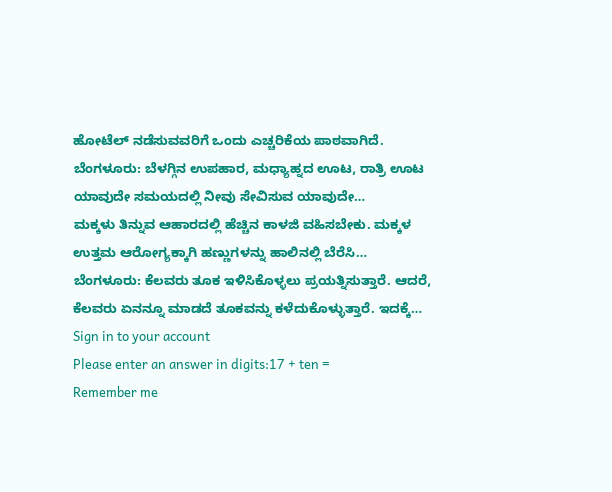ಹೋಟೆಲ್ ನಡೆಸುವವರಿಗೆ ಒಂದು ಎಚ್ಚರಿಕೆಯ ಪಾಠವಾಗಿದೆ.
ಬೆಂಗಳೂರು: ಬೆಳಗ್ಗಿನ ಉಪಹಾರ, ಮಧ್ಯಾಹ್ನದ ಊಟ, ರಾತ್ರಿ ಊಟ ಯಾವುದೇ ಸಮಯದಲ್ಲಿ ನೀವು ಸೇವಿಸುವ ಯಾವುದೇ…
ಮಕ್ಕಳು ತಿನ್ನುವ ಆಹಾರದಲ್ಲಿ ಹೆಚ್ಚಿನ ಕಾಳಜಿ ವಹಿಸಬೇಕು. ಮಕ್ಕಳ ಉತ್ತಮ ಆರೋಗ್ಯಕ್ಕಾಗಿ ಹಣ್ಣುಗಳನ್ನು ಹಾಲಿನಲ್ಲಿ ಬೆರೆಸಿ…
ಬೆಂಗಳೂರು: ಕೆಲವರು ತೂಕ ಇಳಿಸಿಕೊಳ್ಳಲು ಪ್ರಯತ್ನಿಸುತ್ತಾರೆ. ಆದರೆ, ಕೆಲವರು ಏನನ್ನೂ ಮಾಡದೆ ತೂಕವನ್ನು ಕಳೆದುಕೊಳ್ಳುತ್ತಾರೆ. ಇದಕ್ಕೆ…
Sign in to your account
Please enter an answer in digits:17 + ten =
Remember me